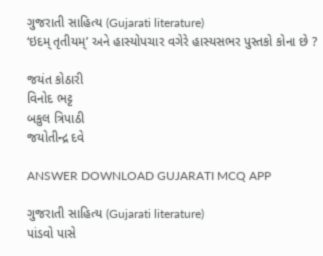ગુજરાતી સાહિત્ય (Gujarati literature)
‘ઇદમ્ તૃતીયમ્’ અને હાસ્યોપચાર વગેરે હાસ્યસભર પુસ્તકો કોના છે ?

જયંત કોઠારી
વિનોદ ભટ્ટ
બકુલ ત્રિપાઠી
જયોતીન્દ્ર દવે

ANSWER DOWNLOAD GUJARATI MCQ APP

ગુજરાતી સાહિત્ય (Gujarati literature)
પાંડવો પાસે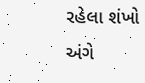રહેલા શંખો અંગે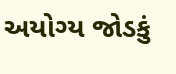અયોગ્ય જોડકું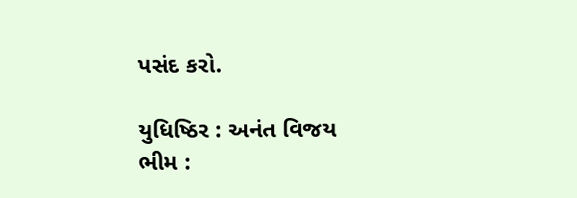પસંદ કરો‌.

યુધિષ્ઠિર : અનંત વિજય
ભીમ :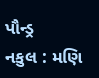પૌન્ડ્ર
નકુલ : મણિ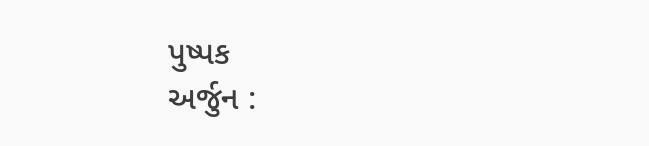પુષ્પક
અર્જુન :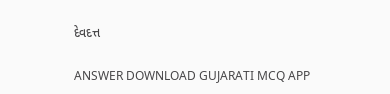દેવદત્ત

ANSWER DOWNLOAD GUJARATI MCQ APP